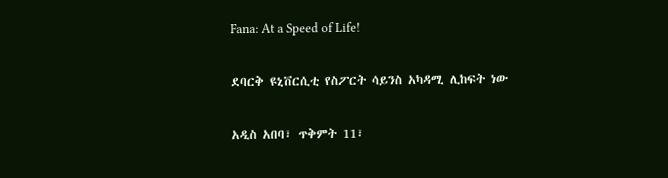Fana: At a Speed of Life!

ደባርቅ ዩኒቨርሲቲ የስፖርት ሳይንስ አካዳሚ ሊከፍት ነው

አዲስ አበባ፣ ጥቅምት 11፣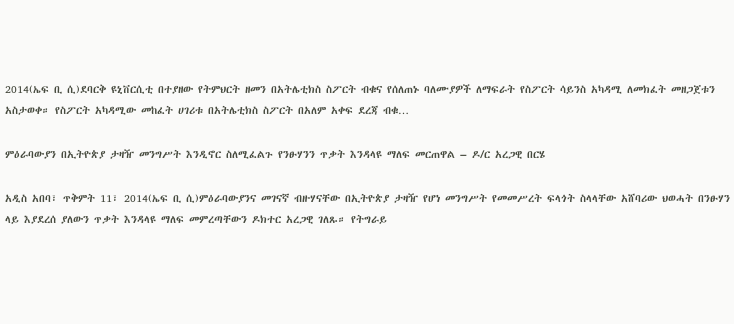2014(ኤፍ ቢ ሲ)ደባርቅ ዩኒቨርሲቲ በተያዘው የትምህርት ዘመን በአትሌቲክስ ስፖርት ብቁና የሰለጠኑ ባለሙያዎች ለማፍራት የስፖርት ሳይንስ አካዳሚ ለመክፈት መዘጋጀቱን አስታወቀ። የስፖርት አካዳሚው መከፈት ሀገሪቱ በአትሌቲክስ ስፖርት በአለም አቀፍ ደረጃ ብቁ…

ምዕራባውያን በኢትዮጵያ ታዛዥ መንግሥት እንዲኖር ስለሚፈልጉ የንፁሃንን ጥቃት እንዳላዩ ማለፍ መርጠዋል – ዶ/ር አረጋዊ በርሄ

አዲስ አበባ፣ ጥቅምት 11፣ 2014(ኤፍ ቢ ሲ)ምዕራባውያንና መገናኛ ብዙሃናቸው በኢትዮጵያ ታዛዥ የሆነ መንግሥት የመመሥረት ፍላጎት ስላላቸው አሸባሪው ህወሓት በንፁሃን ላይ እያደረሰ ያለውን ጥቃት እንዳላዩ ማለፍ መምረጣቸውን ዶክተር አረጋዊ ገለጹ። የትግራይ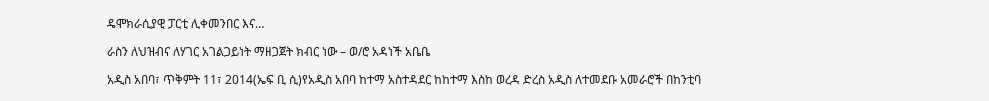ዴሞክራሲያዊ ፓርቲ ሊቀመንበር እና…

ራስን ለህዝብና ለሃገር አገልጋይነት ማዘጋጀት ክብር ነው – ወ/ሮ አዳነች አቤቤ

አዲስ አበባ፣ ጥቅምት 11፣ 2014(ኤፍ ቢ ሲ)የአዲስ አበባ ከተማ አስተዳደር ከከተማ እስከ ወረዳ ድረስ አዲስ ለተመደቡ አመራሮች በከንቲባ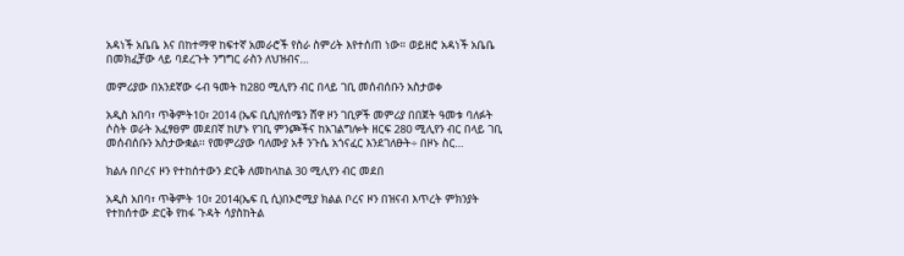አዳነች አቤቤ እና በከተማዋ ከፍተኛ አመራሮች የስራ ስምሪት እየተሰጠ ነው። ወይዘሮ አዳነች አቤቤ በመክፈቻው ላይ ባደረጉት ንግግር ራስን ለህዝብና…

መምሪያው በአንደኛው ሩብ ዓመት ከ280 ሚሊየን ብር በላይ ገቢ መሰብሰቡን አስታወቀ

አዲስ አበባ፣ ጥቅምት10፣ 2014 (ኤፍ ቢሲ)የሰሜን ሸዋ ዞን ገቢዎች መምሪያ በበጀት ዓመቱ ባለፉት ሶስት ወራት አፈፃፀም መደበኛ ከሆኑ የገቢ ምንጮችና ከአገልግሎት ዘርፍ 280 ሚሊየን ብር በላይ ገቢ መሰብሰቡን አስታውቋል፡፡ የመምሪያው ባለሙያ አቶ ንጉሴ አጎናፈር እንደገለፁት÷ በዞኑ ስር…

ክልሉ በቦረና ዞን የተከሰተውን ድርቅ ለመከላከል 30 ሚሊየን ብር መደበ

አዲስ አበባ፣ ጥቅምት 10፣ 2014(ኤፍ ቢ ሲ)በኦሮሚያ ክልል ቦረና ዞን በዝናብ እጥረት ምክንያት የተከሰተው ድርቅ የከፋ ጉዳት ሳያስከትል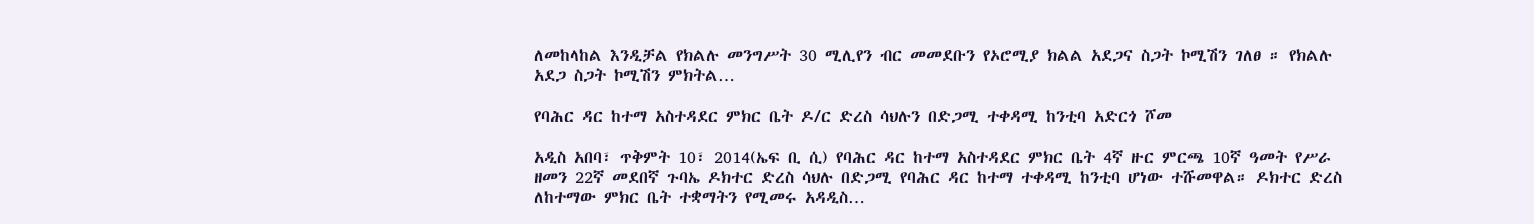ለመከላከል እንዲቻል የክልሉ መንግሥት 30 ሚሊየን ብር መመደቡን የኦሮሚያ ክልል አደጋና ስጋት ኮሚሽን ገለፀ ። የክልሉ አደጋ ስጋት ኮሚሽን ምክትል…

የባሕር ዳር ከተማ አስተዳደር ምክር ቤት ዶ/ር ድረስ ሳህሉን በድጋሚ ተቀዳሚ ከንቲባ አድርጎ ሾመ

አዲስ አበባ፣ ጥቅምት 10፣ 2014(ኤፍ ቢ ሲ) የባሕር ዳር ከተማ አስተዳደር ምክር ቤት 4ኛ ዙር ምርጫ 10ኛ ዓመት የሥራ ዘመን 22ኛ መደበኛ ጉባኤ ዶክተር ድረስ ሳህሉ በድጋሚ የባሕር ዳር ከተማ ተቀዳሚ ከንቲባ ሆነው ተሹመዋል። ዶክተር ድረስ ለከተማው ምክር ቤት ተቋማትን የሚመሩ አዳዲስ…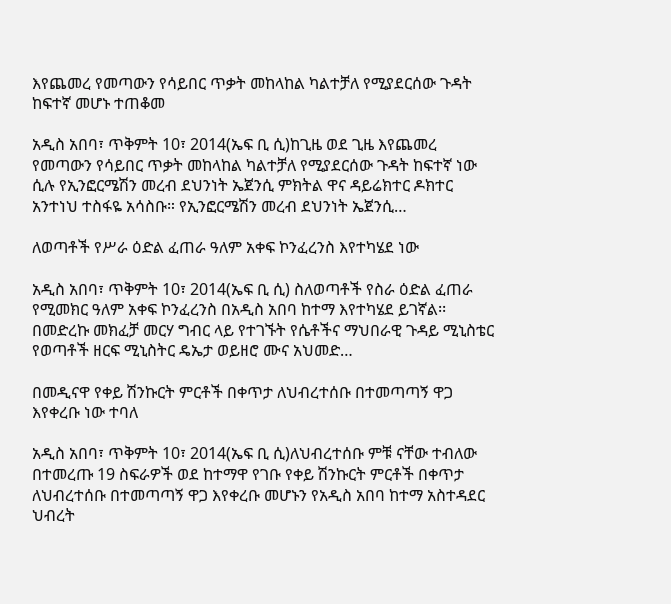እየጨመረ የመጣውን የሳይበር ጥቃት መከላከል ካልተቻለ የሚያደርሰው ጉዳት ከፍተኛ መሆኑ ተጠቆመ

አዲስ አበባ፣ ጥቅምት 10፣ 2014(ኤፍ ቢ ሲ)ከጊዜ ወደ ጊዜ እየጨመረ የመጣውን የሳይበር ጥቃት መከላከል ካልተቻለ የሚያደርሰው ጉዳት ከፍተኛ ነው ሲሉ የኢንፎርሜሽን መረብ ደህንነት ኤጀንሲ ምክትል ዋና ዳይሬክተር ዶክተር አንተነህ ተስፋዬ አሳስቡ። የኢንፎርሜሽን መረብ ደህንነት ኤጀንሲ…

ለወጣቶች የሥራ ዕድል ፈጠራ ዓለም አቀፍ ኮንፈረንስ እየተካሄደ ነው

አዲስ አበባ፣ ጥቅምት 10፣ 2014(ኤፍ ቢ ሲ) ስለወጣቶች የስራ ዕድል ፈጠራ የሚመክር ዓለም አቀፍ ኮንፈረንስ በአዲስ አበባ ከተማ እየተካሄደ ይገኛል፡፡ በመድረኩ መክፈቻ መርሃ ግብር ላይ የተገኙት የሴቶችና ማህበራዊ ጉዳይ ሚኒስቴር የወጣቶች ዘርፍ ሚኒስትር ዴኤታ ወይዘሮ ሙና አህመድ…

በመዲናዋ የቀይ ሽንኩርት ምርቶች በቀጥታ ለህብረተሰቡ በተመጣጣኝ ዋጋ እየቀረቡ ነው ተባለ

አዲስ አበባ፣ ጥቅምት 10፣ 2014(ኤፍ ቢ ሲ)ለህብረተሰቡ ምቹ ናቸው ተብለው በተመረጡ 19 ስፍራዎች ወደ ከተማዋ የገቡ የቀይ ሽንኩርት ምርቶች በቀጥታ ለህብረተሰቡ በተመጣጣኝ ዋጋ እየቀረቡ መሆኑን የአዲስ አበባ ከተማ አስተዳደር ህብረት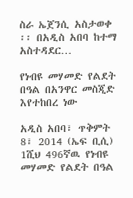ስራ ኤጀንሲ አስታወቀ ፡፡ በአዲስ አበባ ከተማ አስተዳደር…

የነብዩ መሃመድ የልደት በዓል በአንዋር መስጂድ እየተከበረ ነው

አዲስ አበባ፣ ጥቅምት 8፣ 2014 (ኤፍ ቢሲ) 1ሺህ 496ኛዉ የነብዩ መሃመድ የልደት በዓል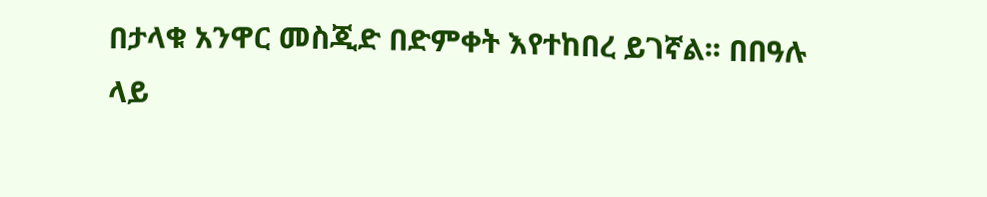በታላቁ አንዋር መስጂድ በድምቀት እየተከበረ ይገኛል፡፡ በበዓሉ ላይ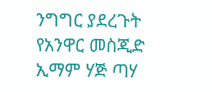ንግግር ያደረጉት የአንዋር መስጂድ ኢማም ሃጅ ጣሃ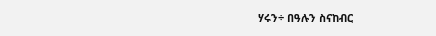ሃሩን÷ በዓሉን ስናከብር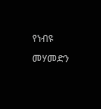የነብዩ መሃመድን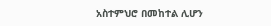አስተምህሮ በመከተል ሊሆን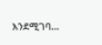እንደሚገባ…